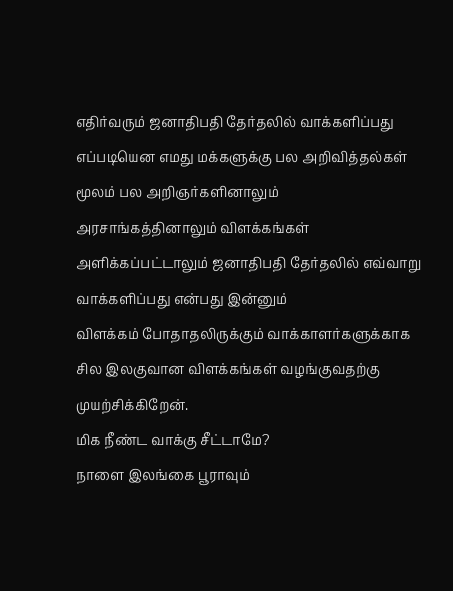எதிர்வரும் ஜனாதிபதி தேர்தலில் வாக்களிப்பது எப்படியென எமது மக்களுக்கு பல அறிவித்தல்கள் மூலம் பல அறிஞர்களினாலும் அரசாங்கத்தினாலும் விளக்கங்கள் அளிக்கப்பட்டாலும் ஜனாதிபதி தேர்தலில் எவ்வாறு வாக்களிப்பது என்பது இன்னும்
விளக்கம் போதாதலிருக்கும் வாக்காளர்களுக்காக சில இலகுவான விளக்கங்கள் வழங்குவதற்கு முயற்சிக்கிறேன்.
மிக நீண்ட வாக்கு சீட்டாமே?
நாளை இலங்கை பூராவும்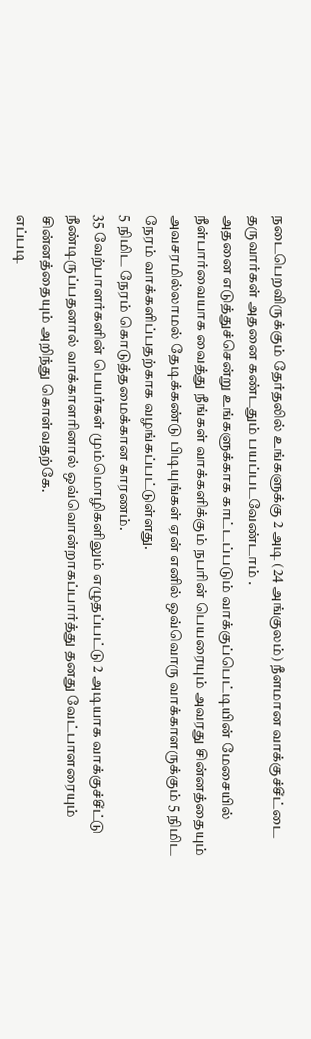நடைபெறவிருக்கும் தேர்தலில் உங்களுக்கு 2 அடி (24 அங்குலம்) நீளமான வாக்குச்சீட்டை தருவார்கள் அதனை கண்டதும் பயப்படவேண்டாம் .
அதனை எடுத்துச்சென்று உங்களுக்காக காட்டப்படும் வாக்குப்பெட்டியின் மேசையில்
நீள்பார்வையாக வைத்து நீங்கள் வாக்களிக்கும் நபரின் பெயரையும் அவரது சின்னத்தையும் அவசரமில்லாமல் தேடிக்கண்டு பிடியுங்கள் ஏன் எனில் ஒவ்வொரு வாக்காளருக்கும் 5 நிமிட நேரம் வாக்களிப்பதற்காக வழங்கப்பட்டுள்ளது.
5 நிமிட நேரம் கொடுத்தமைக்கான காரணம்.
35 வேற்பாளர்களின் பெயர்கள் மும்மொழிகளிலும் எழுதப்பட்டு 2 அடியாக வாக்குச்சீட்டு நீண்டிருப்பதனால் வாக்காளரினால் ஒவ்வொன்றாகப்பார்த்து தனது வேட்பாளரையும் சின்னத்தையும் அறிந்து கொள்வதற்கே.
எப்படி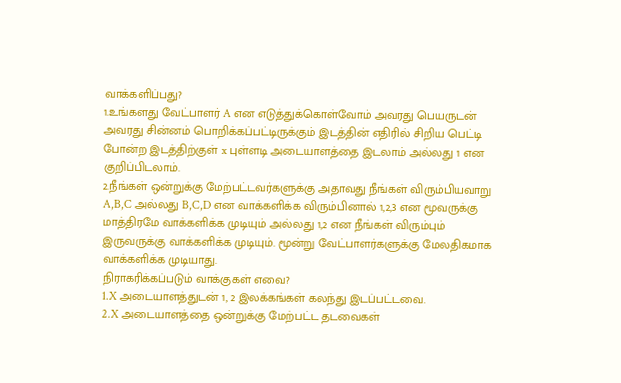வாக்களிப்பது?
1.உங்களது வேட்பாளர் A என எடுத்துக்கொள்வோம் அவரது பெயருடன் அவரது சின்னம் பொறிக்கப்பட்டிருக்கும் இடத்தின் எதிரில் சிறிய பெட்டி போன்ற இடத்திற்குள் x புள்ளடி அடையாளத்தை இடலாம் அல்லது 1 என குறிப்பிடலாம்.
2.நீங்கள் ஒன்றுக்கு மேற்பட்டவர்களுக்கு அதாவது நீங்கள் விரும்பியவாறு A,B,C அல்லது B,C,D என வாக்களிக்க விரும்பினால் 1,2,3 என மூவருக்கு மாத்திரமே வாக்களிக்க முடியும் அல்லது 1,2 என நீங்கள் விரும்பும் இருவருக்கு வாக்களிக்க முடியும். மூன்று வேட்பாளர்களுக்கு மேலதிகமாக வாக்களிக்க முடியாது.
நிராகரிக்கப்படும் வாக்குகள் எவை?
1.X அடையாளத்துடன் 1, 2 இலக்கங்கள் கலந்து இடப்பட்டவை.
2.X அடையாளத்தை ஒன்றுக்கு மேற்பட்ட தடவைகள்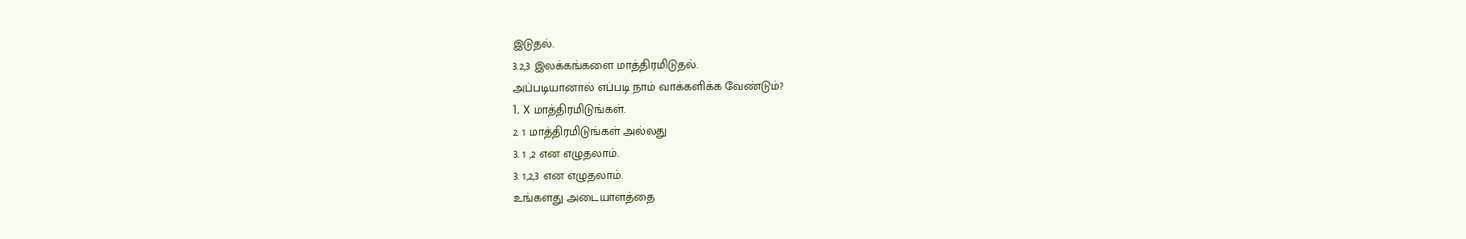இடுதல்.
3.2,3 இலக்கங்களை மாத்திரமிடுதல்.
அப்படியானால் எப்படி நாம் வாக்களிக்க வேண்டும்?
1. X மாத்திரமிடுங்கள்.
2. 1 மாத்திரமிடுங்கள் அல்லது
3. 1 ,2 என எழுதலாம்.
3. 1,2,3 என எழுதலாம்.
உங்களது அடையாளத்தை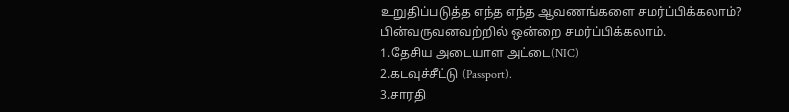உறுதிப்படுத்த எந்த எந்த ஆவணங்களை சமர்ப்பிக்கலாம்?
பின்வருவனவற்றில் ஒன்றை சமர்ப்பிக்கலாம்.
1.தேசிய அடையாள அட்டை(NIC)
2.கடவுச்சீட்டு (Passport).
3.சாரதி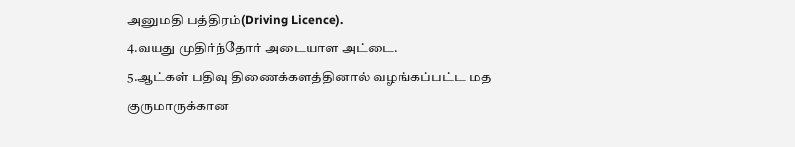அனுமதி பத்திரம்(Driving Licence).
4.வயது முதிர்ந்தோர் அடையாள அட்டை.
5.ஆட்கள் பதிவு திணைக்களத்தினால் வழங்கப்பட்ட மத குருமாருக்கான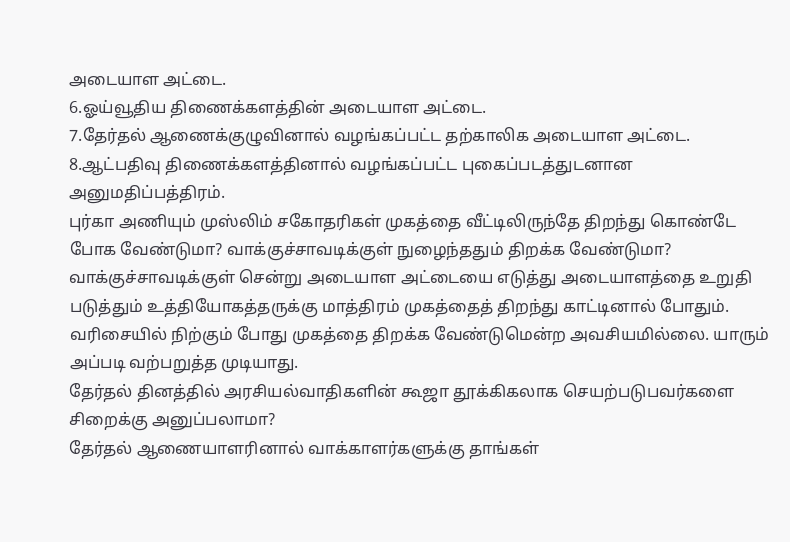அடையாள அட்டை.
6.ஓய்வூதிய திணைக்களத்தின் அடையாள அட்டை.
7.தேர்தல் ஆணைக்குழுவினால் வழங்கப்பட்ட தற்காலிக அடையாள அட்டை.
8.ஆட்பதிவு திணைக்களத்தினால் வழங்கப்பட்ட புகைப்படத்துடனான அனுமதிப்பத்திரம்.
புர்கா அணியும் முஸ்லிம் சகோதரிகள் முகத்தை வீட்டிலிருந்தே திறந்து கொண்டே போக வேண்டுமா? வாக்குச்சாவடிக்குள் நுழைந்ததும் திறக்க வேண்டுமா?
வாக்குச்சாவடிக்குள் சென்று அடையாள அட்டையை எடுத்து அடையாளத்தை உறுதி படுத்தும் உத்தியோகத்தருக்கு மாத்திரம் முகத்தைத் திறந்து காட்டினால் போதும். வரிசையில் நிற்கும் போது முகத்தை திறக்க வேண்டுமென்ற அவசியமில்லை. யாரும் அப்படி வற்பறுத்த முடியாது.
தேர்தல் தினத்தில் அரசியல்வாதிகளின் கூஜா தூக்கிகலாக செயற்படுபவர்களை சிறைக்கு அனுப்பலாமா?
தேர்தல் ஆணையாளரினால் வாக்காளர்களுக்கு தாங்கள்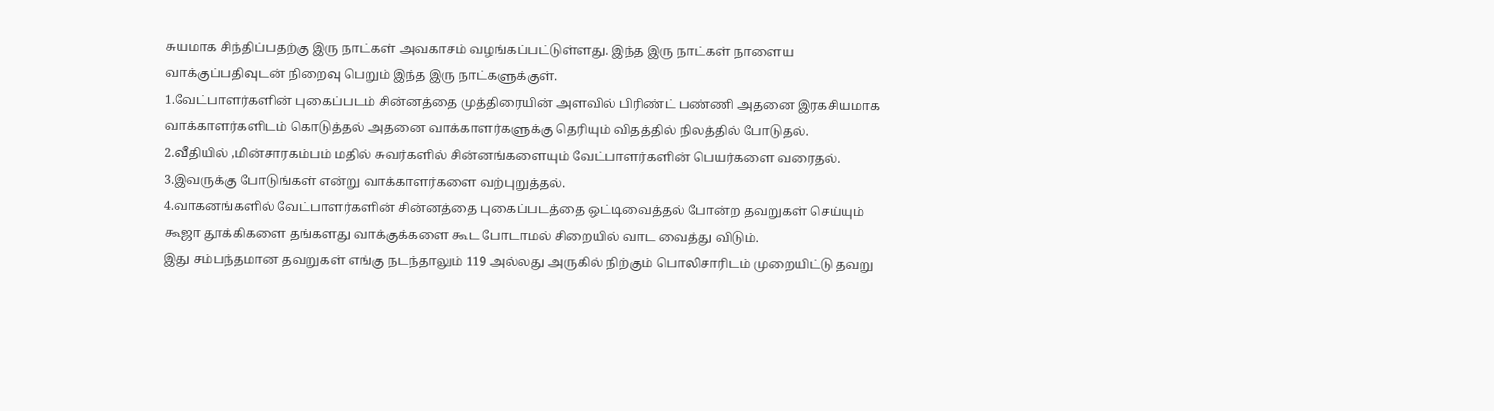சுயமாக சிந்திப்பதற்கு இரு நாட்கள் அவகாசம் வழங்கப்பட்டுள்ளது. இந்த இரு நாட்கள் நாளைய வாக்குப்பதிவுடன் நிறைவு பெறும் இந்த இரு நாட்களுக்குள்.
1.வேட்பாளர்களின் புகைப்படம் சின்னத்தை முத்திரையின் அளவில் பிரிண்ட் பண்ணி அதனை இரகசியமாக வாக்காளர்களிடம் கொடுத்தல் அதனை வாக்காளர்களுக்கு தெரியும் விதத்தில் நிலத்தில் போடுதல்.
2.வீதியில் ,மின்சாரகம்பம் மதில் சுவர்களில் சின்னங்களையும் வேட்பாளர்களின் பெயர்களை வரைதல்.
3.இவருக்கு போடுங்கள் என்று வாக்காளர்களை வற்புறுத்தல்.
4.வாகனங்களில் வேட்பாளர்களின் சின்னத்தை புகைப்படத்தை ஒட்டிவைத்தல் போன்ற தவறுகள் செய்யும் கூஜா தூக்கிகளை தங்களது வாக்குக்களை கூட போடாமல் சிறையில் வாட வைத்து விடும்.
இது சம்பந்தமான தவறுகள் எங்கு நடந்தாலும் 119 அல்லது அருகில் நிற்கும் பொலிசாரிடம் முறையிட்டு தவறு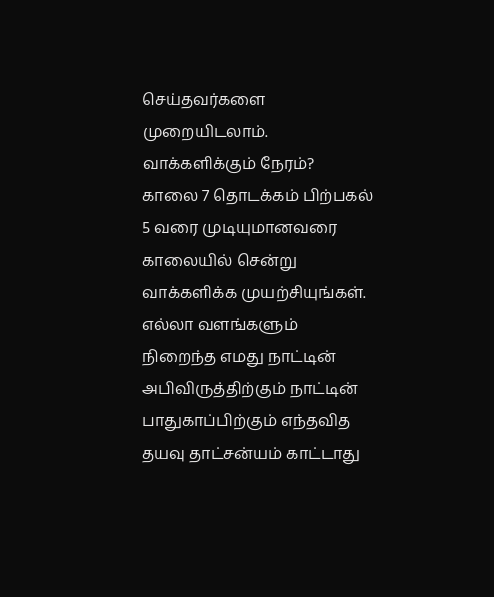செய்தவர்களை முறையிடலாம்.
வாக்களிக்கும் நேரம்?
காலை 7 தொடக்கம் பிற்பகல் 5 வரை முடியுமானவரை காலையில் சென்று வாக்களிக்க முயற்சியுங்கள்.
எல்லா வளங்களும் நிறைந்த எமது நாட்டின் அபிவிருத்திற்கும் நாட்டின் பாதுகாப்பிற்கும் எந்தவித தயவு தாட்சன்யம் காட்டாது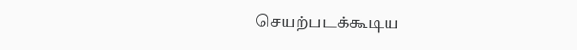செயற்படக்கூடிய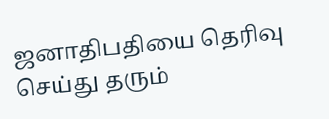ஜனாதிபதியை தெரிவு செய்து தரும்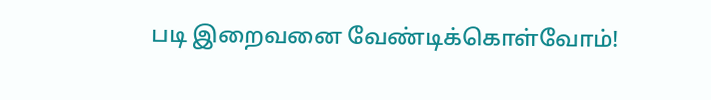படி இறைவனை வேண்டிக்கொள்வோம்!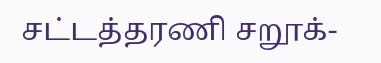சட்டத்தரணி சறூக்-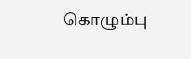கொழும்பு